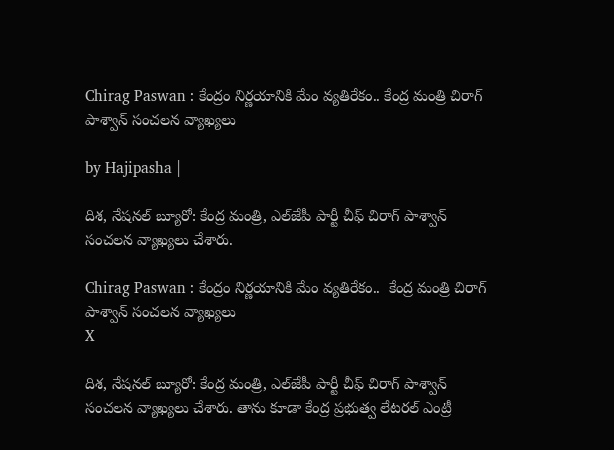Chirag Paswan : కేంద్రం నిర్ణయానికి మేం వ్యతిరేకం.. కేంద్ర మంత్రి చిరాగ్ పాశ్వాన్ సంచలన వ్యాఖ్యలు

by Hajipasha |

దిశ, నేషనల్ బ్యూరో: కేంద్ర మంత్రి, ఎల్‌జేపీ పార్టీ చీఫ్ చిరాగ్ పాశ్వాన్ సంచలన వ్యాఖ్యలు చేశారు.

Chirag Paswan : కేంద్రం నిర్ణయానికి మేం వ్యతిరేకం..  కేంద్ర మంత్రి చిరాగ్ పాశ్వాన్ సంచలన వ్యాఖ్యలు
X

దిశ, నేషనల్ బ్యూరో: కేంద్ర మంత్రి, ఎల్‌జేపీ పార్టీ చీఫ్ చిరాగ్ పాశ్వాన్ సంచలన వ్యాఖ్యలు చేశారు. తాను కూడా కేంద్ర ప్రభుత్వ లేటరల్ ఎంట్రీ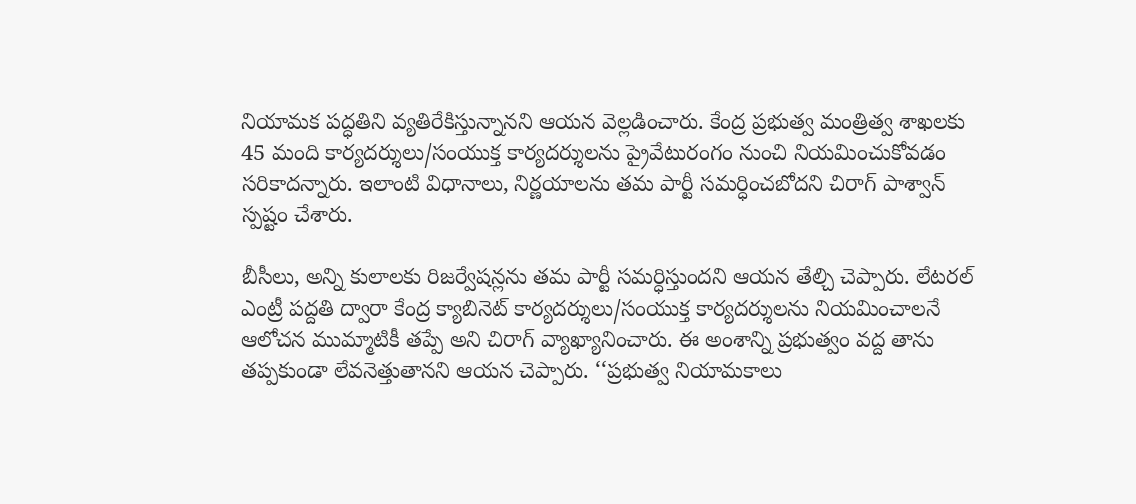నియామక పద్ధతిని వ్యతిరేకిస్తున్నానని ఆయన వెల్లడించారు. కేంద్ర ప్రభుత్వ మంత్రిత్వ శాఖలకు 45 మంది కార్యదర్శులు/సంయుక్త కార్యదర్శులను ప్రైవేటురంగం నుంచి నియమించుకోవడం సరికాదన్నారు. ఇలాంటి విధానాలు, నిర్ణయాలను తమ పార్టీ సమర్ధించబోదని చిరాగ్ పాశ్వాన్ స్పష్టం చేశారు.

బీసీలు, అన్ని కులాలకు రిజర్వేషన్లను తమ పార్టీ సమర్ధిస్తుందని ఆయన తేల్చి చెప్పారు. లేటరల్ ఎంట్రీ పద్దతి ద్వారా కేంద్ర క్యాబినెట్ కార్యదర్శులు/సంయుక్త కార్యదర్శులను నియమించాలనే ఆలోచన ముమ్మాటికీ తప్పే అని చిరాగ్ వ్యాఖ్యానించారు. ఈ అంశాన్ని ప్రభుత్వం వద్ద తాను తప్పకుండా లేవనెత్తుతానని ఆయన చెప్పారు. ‘‘ప్రభుత్వ నియామకాలు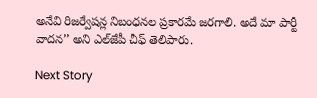అనేవి రిజర్వేషన్ల నిబంధనల ప్రకారమే జరగాలి. అదే మా పార్టీ వాదన’’ అని ఎల్‌జేపీ చీఫ్ తెలిపారు.

Next Story